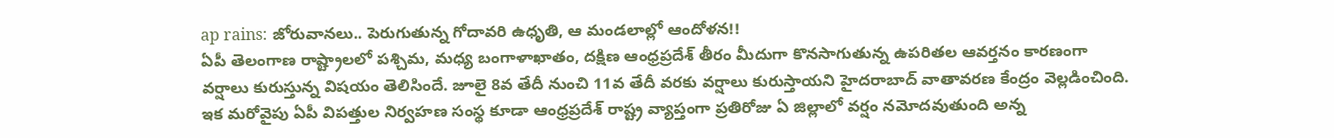ap rains: జోరువానలు.. పెరుగుతున్న గోదావరి ఉధృతి, ఆ మండలాల్లో ఆందోళన!!
ఏపీ తెలంగాణ రాష్ట్రాలలో పశ్చిమ, మధ్య బంగాళాఖాతం, దక్షిణ ఆంధ్రప్రదేశ్ తీరం మీదుగా కొనసాగుతున్న ఉపరితల ఆవర్తనం కారణంగా వర్షాలు కురుస్తున్న విషయం తెలిసిందే. జూలై 8వ తేదీ నుంచి 11వ తేదీ వరకు వర్షాలు కురుస్తాయని హైదరాబాద్ వాతావరణ కేంద్రం వెల్లడించింది. ఇక మరోవైపు ఏపీ విపత్తుల నిర్వహణ సంస్థ కూడా ఆంధ్రప్రదేశ్ రాష్ట్ర వ్యాప్తంగా ప్రతిరోజు ఏ జిల్లాలో వర్షం నమోదవుతుంది అన్న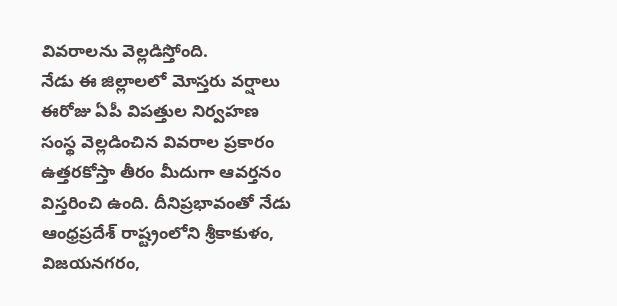వివరాలను వెల్లడిస్తోంది.
నేడు ఈ జిల్లాలలో మోస్తరు వర్షాలు
ఈరోజు ఏపీ విపత్తుల నిర్వహణ సంస్థ వెల్లడించిన వివరాల ప్రకారం ఉత్తరకోస్తా తీరం మీదుగా ఆవర్తనం విస్తరించి ఉంది. దీనిప్రభావంతో నేడు ఆంధ్రప్రదేశ్ రాష్ట్రంలోని శ్రీకాకుళం, విజయనగరం,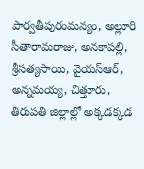పార్వతీపురంమన్యం, అల్లూరి సీతారామరాజు, అనకాపల్లి, శ్రీసత్యసాయి, వైయస్ఆర్, అన్నమయ్య, చిత్తూరు, తిరుపతి జిల్లాల్లో అక్కడక్కడ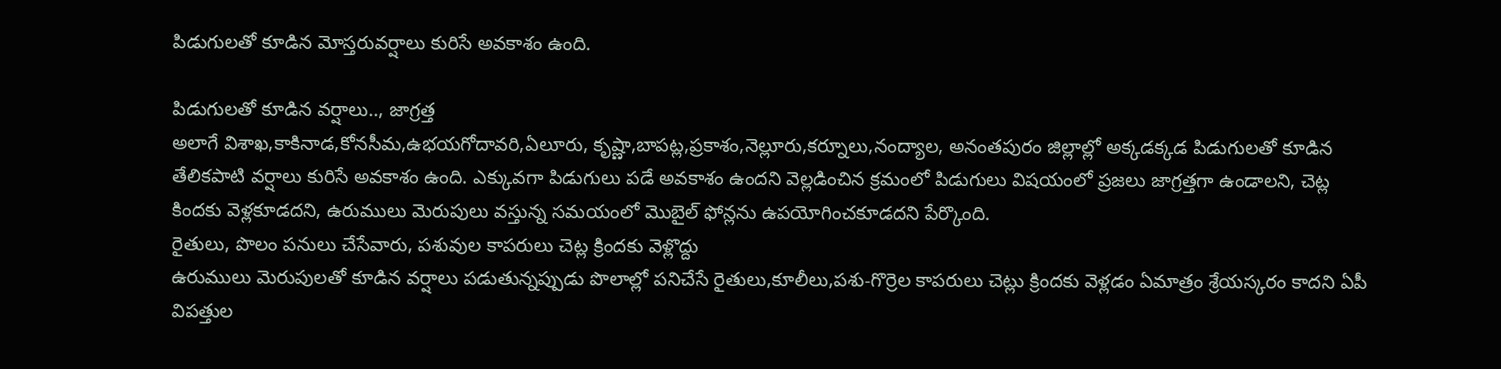పిడుగులతో కూడిన మోస్తరువర్షాలు కురిసే అవకాశం ఉంది.

పిడుగులతో కూడిన వర్షాలు.., జాగ్రత్త
అలాగే విశాఖ,కాకినాడ,కోనసీమ,ఉభయగోదావరి,ఏలూరు, కృష్ణా,బాపట్ల,ప్రకాశం,నెల్లూరు,కర్నూలు,నంద్యాల, అనంతపురం జిల్లాల్లో అక్కడక్కడ పిడుగులతో కూడిన తేలికపాటి వర్షాలు కురిసే అవకాశం ఉంది. ఎక్కువగా పిడుగులు పడే అవకాశం ఉందని వెల్లడించిన క్రమంలో పిడుగులు విషయంలో ప్రజలు జాగ్రత్తగా ఉండాలని, చెట్ల కిందకు వెళ్లకూడదని, ఉరుములు మెరుపులు వస్తున్న సమయంలో మొబైల్ ఫోన్లను ఉపయోగించకూడదని పేర్కొంది.
రైతులు, పొలం పనులు చేసేవారు, పశువుల కాపరులు చెట్ల క్రిందకు వెళ్లొద్దు
ఉరుములు మెరుపులతో కూడిన వర్షాలు పడుతున్నప్పుడు పొలాల్లో పనిచేసే రైతులు,కూలీలు,పశు-గొర్రెల కాపరులు చెట్లు క్రిందకు వెళ్లడం ఏమాత్రం శ్రేయస్కరం కాదని ఏపీ విపత్తుల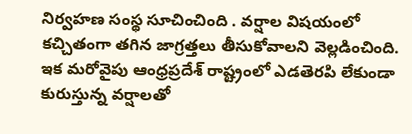నిర్వహణ సంస్థ సూచించింది . వర్షాల విషయంలో కచ్చితంగా తగిన జాగ్రత్తలు తీసుకోవాలని వెల్లడించింది. ఇక మరోవైపు ఆంధ్రప్రదేశ్ రాష్ట్రంలో ఎడతెరపి లేకుండా కురుస్తున్న వర్షాలతో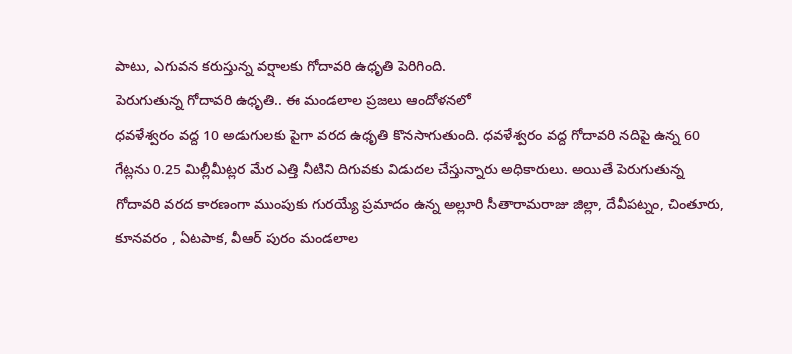పాటు, ఎగువన కరుస్తున్న వర్షాలకు గోదావరి ఉధృతి పెరిగింది.
పెరుగుతున్న గోదావరి ఉధృతి.. ఈ మండలాల ప్రజలు ఆందోళనలో
ధవళేశ్వరం వద్ద 10 అడుగులకు పైగా వరద ఉధృతి కొనసాగుతుంది. ధవళేశ్వరం వద్ద గోదావరి నదిపై ఉన్న 60 గేట్లను 0.25 మిల్లీమీట్లర మేర ఎత్తి నీటిని దిగువకు విడుదల చేస్తున్నారు అధికారులు. అయితే పెరుగుతున్న గోదావరి వరద కారణంగా ముంపుకు గురయ్యే ప్రమాదం ఉన్న అల్లూరి సీతారామరాజు జిల్లా, దేవీపట్నం, చింతూరు, కూనవరం , ఏటపాక, వీఆర్ పురం మండలాల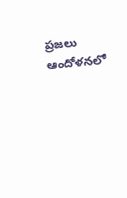ప్రజలు ఆందోళనలో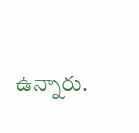ఉన్నారు.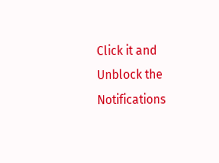Click it and Unblock the Notifications